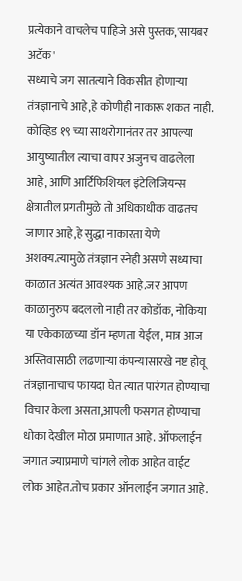प्रत्येकाने वाचलेच पाहिजे असे पुस्तक,'सायबर अटॅक'
सध्याचे जग सातत्याने विकसीत होणाऱ्या तंत्रज्ञानाचे आहे,हे कोणीही नाकारू शकत नाही. कोव्हिड १९ च्या साथरोगानंतर तर आपल्या आयुष्यातील त्याचा वापर अजुनच वाढलेला आहे, आणि आर्टिफिशियल इंटेलिजियन्स क्षेत्रातील प्रगतीमुळे तो अधिकाधीक वाढतच जाणार आहे,हे सुद्धा नाकारता येणे अशक्य.त्यामुळे तंत्रज्ञान स्नेही असणे सध्याचा काळात अत्यंत आवश्यक आहे.जर आपण काळानुरुप बदललो नाही तर कोडॉक, नोकिया या एकेकाळच्या डॉन म्हणता येईल, मात्र आज अस्तिवासाठी लढणाऱ्या कंपन्यासारखे नष्ट होवू तंत्रज्ञानाचाच फायदा घेत त्यात पारंगत होण्याचा विचार केला असता,आपली फसगत होण्याचा धोका देखील मोठा प्रमाणात आहे. ऑफलाईन जगात ज्याप्रमाणे चांगले लोक आहेत वाईट लोक आहेत.तोच प्रकार ऑनलाईन जगात आहे.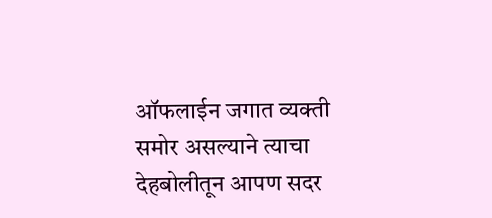ऑफलाईन जगात व्यक्ती समोर असल्याने त्याचा देहबोलीतून आपण सदर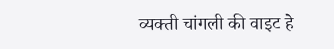व्यक्ती चांगली की वाइट हे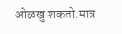ओळखु शकतो.मात्र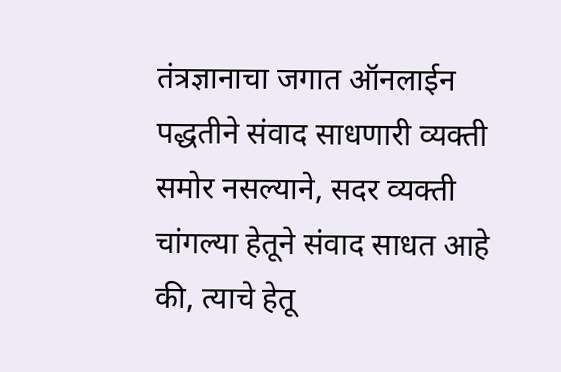तंत्रज्ञानाचा जगात ऑनलाईन पद्धतीने संवाद साधणारी व्यक्ती समोर नसल्याने, सदर व्यक्ती चांगल्या हेतूने संवाद साधत आहे की, त्याचे हेतू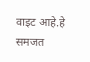वाइट आहे.हे समजत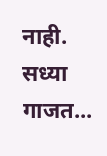नाही. सध्या गाजत...